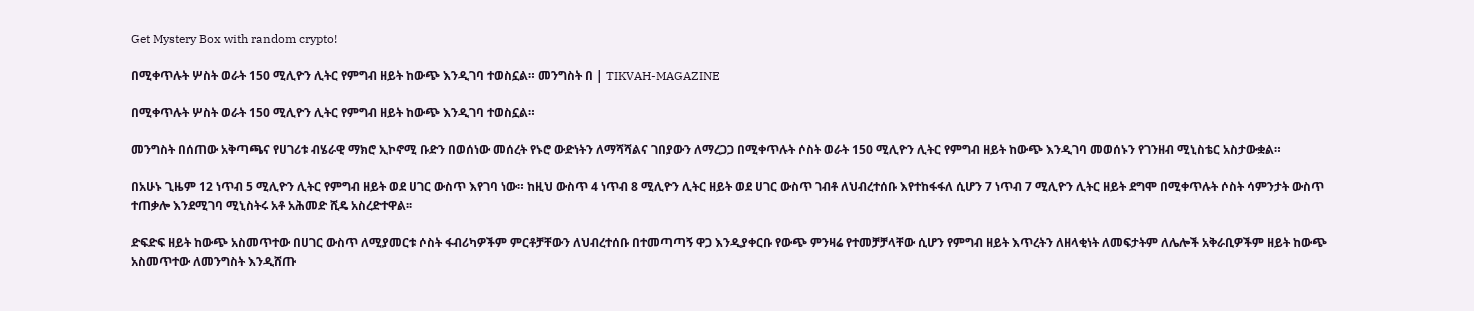Get Mystery Box with random crypto!

በሚቀጥሉት ሦስት ወራት 150 ሚሊዮን ሊትር የምግብ ዘይት ከውጭ እንዲገባ ተወስኗል። መንግስት በ | TIKVAH-MAGAZINE

በሚቀጥሉት ሦስት ወራት 150 ሚሊዮን ሊትር የምግብ ዘይት ከውጭ እንዲገባ ተወስኗል።

መንግስት በሰጠው አቅጣጫና የሀገሪቱ ብሄራዊ ማክሮ ኢኮኖሚ ቡድን በወሰነው መሰረት የኑሮ ውድነትን ለማሻሻልና ገበያውን ለማረጋጋ በሚቀጥሉት ሶስት ወራት 150 ሚሊዮን ሊትር የምግብ ዘይት ከውጭ እንዲገባ መወሰኑን የገንዘብ ሚኒስቴር አስታውቋል።

በአሁኑ ጊዜም 12 ነጥብ 5 ሚሊዮን ሊትር የምግብ ዘይት ወደ ሀገር ውስጥ እየገባ ነው። ከዚህ ውስጥ 4 ነጥብ 8 ሚሊዮን ሊትር ዘይት ወደ ሀገር ውስጥ ገብቶ ለህብረተሰቡ እየተከፋፋለ ሲሆን 7 ነጥብ 7 ሚሊዮን ሊትር ዘይት ደግሞ በሚቀጥሉት ሶስት ሳምንታት ውስጥ ተጠቃሎ እንደሚገባ ሚኒስትሩ አቶ አሕመድ ሺዴ አስረድተዋል፡፡

ድፍድፍ ዘይት ከውጭ አስመጥተው በሀገር ውስጥ ለሚያመርቱ ሶስት ፋብሪካዎችም ምርቶቻቸውን ለህብረተሰቡ በተመጣጣኝ ዋጋ እንዲያቀርቡ የውጭ ምንዛሬ የተመቻቻላቸው ሲሆን የምግብ ዘይት እጥረትን ለዘላቂነት ለመፍታትም ለሌሎች አቅራቢዎችም ዘይት ከውጭ አስመጥተው ለመንግስት እንዲሸጡ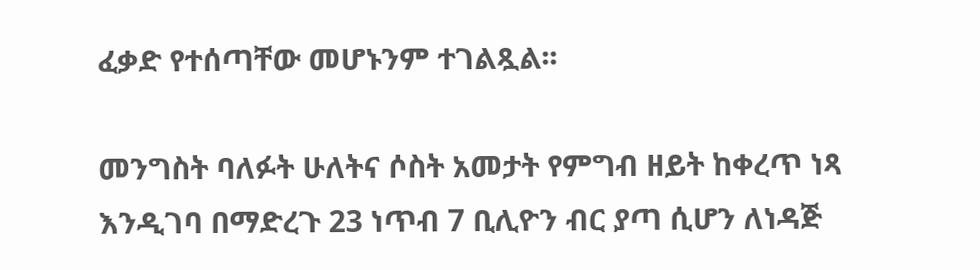ፈቃድ የተሰጣቸው መሆኑንም ተገልጿል፡፡

መንግስት ባለፉት ሁለትና ሶስት አመታት የምግብ ዘይት ከቀረጥ ነጻ እንዲገባ በማድረጉ 23 ነጥብ 7 ቢሊዮን ብር ያጣ ሲሆን ለነዳጅ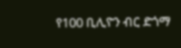የ100 ቢሊዮን ብር ድጎማ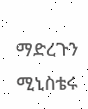ማድረጉን ሚኒስቴሩ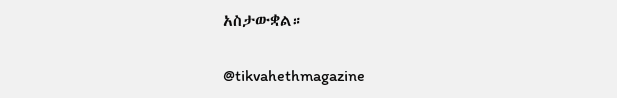አስታውቋል።

@tikvahethmagazine